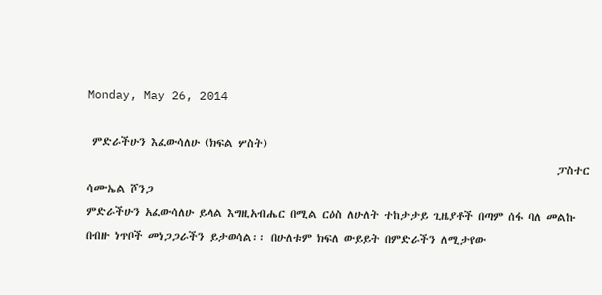Monday, May 26, 2014

 ምድራችሁን እፈውሳለሁ (ክፍል ሦስት)
                                                                                              ፓስተር ሳሙኤል ሾንጋ
ምድራችሁን አፈውሳለሁ ይላል እግዚአብሔር በሚል ርዕስ ለሁለት ተከታታይ ጊዜያቶች በጣም ሰፋ ባለ መልኩ በብዙ ነጥቦች መነጋጋራችን ይታወሳል፡፡ በሁለቱም ክፍለ ውይይት በምድራችን ለሚታየው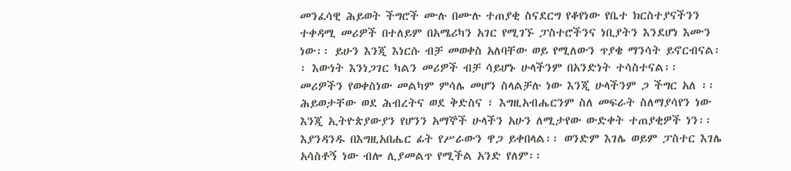መንፈሳዊ ሕይወት ችግሮች ሙሉ በሙሉ ተጠያቂ ስናደርግ የቆየነው የቤተ ክርስተያናችንን ተቀዳሚ መሪዎች በተለይም በአሜሪካን አገር የሚገኙ ፓስተሮችንና ነቢያትን እንደሆነ እሙን ነው፡፡ ይሁን እንጂ እነርሱ ብቻ መወቀስ አለባቸው ወይ የሚለውን ጥያቄ ማንሳት ይኖርብናል፡፡ እውነት እንነጋገር ካልን መሪዎች ብቻ ሳይሆኑ ሁላችንም በአንድነት ተሳስተናል፡፡ መሪዎችን የወቀስነው መልካም ምሳሌ መሆን ስላልቻሉ ነው እንጂ ሁላችንም ጋ ችግር አለ ፡፡ ሕይወታቸው ወደ ሕብረትና ወደ ቅድስና ፣ እግዚአብሔርንም ስለ መፍራት ስለማያሳየን ነው እንጂ ኢትዮጵያውያን የሆንን አማኞች ሁላችን አሁን ለሚታየው ውድቀት ተጠያቂዎች ነን፡፡ እያንዳንዱ በእግዚአበሔር ፊት የሥራውን ዋጋ ይቀበላል፡፡ ወንድም እገሌ ወይም ፓስተር እገሌ አሳስቶኝ ነው ብሎ ሊያመልጥ የሚችል አንድ የለም፡፡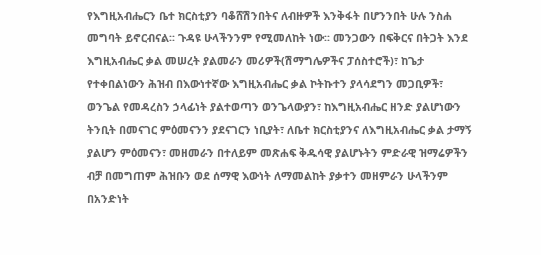የእግዚአብሔርን ቤተ ክርስቲያን ባቆሸሽንበትና ለብዙዎች እንቅፋት በሆንንበት ሁሉ ንስሐ መግባት ይኖርብናል፡፡ ጉዳዩ ሁላችንንም የሚመለከት ነው፡፡ መንጋውን በፍቅርና በትጋት እንደ እግዚአብሔር ቃል መሠረት ያልመራን መሪዎች(ሽማግሌዎችና ፓሰስተሮች)፣ ከጌታ የተቀበልነውን ሕዝብ በእውነተኛው እግዚአብሔር ቃል ኮትኩተን ያላሳደግን መጋቢዎች፣ ወንጌል የመዳረስን ኃላፊነት ያልተወጣን ወንጌላውያን፣ ከእግዚአብሔር ዘንድ ያልሆነውን ትንቢት በመናገር ምዕመናንን ያደናገርን ነቢያት፣ ለቤተ ክርስቲያንና ለእግዚአብሔር ቃል ታማኝ ያልሆን ምዕመናን፣ መዘመራን በተለይም መጽሐፍ ቅዱሳዊ ያልሆኑትን ምድራዊ ዝማሬዎችን ብቻ በመግጠም ሕዝቡን ወደ ሰማዊ እውነት ለማመልከት ያቃተን መዘምራን ሁላችንም በአንድነት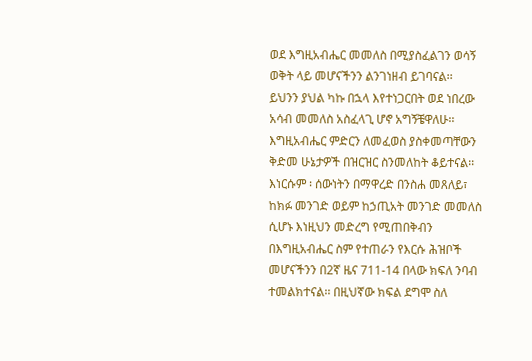ወደ እግዚአብሔር መመለስ በሚያስፈልገን ወሳኝ ወቅት ላይ መሆናችንን ልንገነዘብ ይገባናል፡፡
ይህንን ያህል ካኩ በኋላ እየተነጋርበት ወደ ነበረው አሳብ መመለስ አስፈላጊ ሆኖ አግኝቼዋለሁ፡፡ እግዚአብሔር ምድርን ለመፈወስ ያስቀመጣቸውን ቅድመ ሁኔታዎች በዝርዝር ስንመለከት ቆይተናል፡፡ እነርሱም ፡ ሰውነትን በማዋረድ በንስሐ መጸለይ፣ ከክፉ መንገድ ወይም ከኃጢአት መንገድ መመለስ ሲሆኑ እነዚህን መድረግ የሚጠበቅብን በእግዚአብሔር ስም የተጠራን የእርሱ ሕዝቦች መሆናችንን በ2ኛ ዜና 711-14 በላው ክፍለ ንባብ ተመልክተናል፡፡ በዚህኛው ክፍል ደግሞ ስለ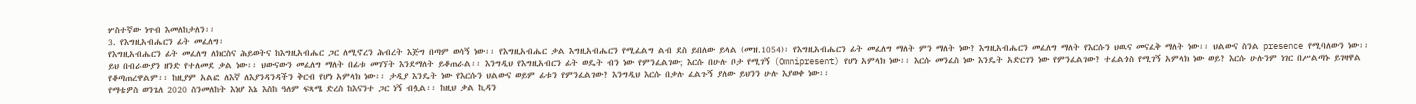ሦስተኛው ነጥብ እመለከታለን፡፡
3. የእግዚአብሔርን ፊት መፈለግ፡
የእግዚአብሔርን ፊት መፈለግ ለክርስና ሕይወትና ከእግዚአብሔር ጋር ለሚኖረን ሕብረት እጅግ በጣም ወሳኝ ነው፡፡ የእግዚአብሔር ቃል እግዚአብሔርን የሚፈልግ ልብ ደስ ይበለው ይላል (መዝ.1054)፡ የእግዚአብሔርን ፊት መፈለግ ማለት ምን ማለት ነው? እግዚአብሔርን መፈለግ ማለት የእርሱን ህዉና መናፈቅ ማለት ነው፡፡ ህልውና ስንል presence የሚባለውን ነው፡፡ ይህ በብራውያን ዘንድ የተለመደ ቃል ነው፡፡ ህውናውን መፈለግ ማለት በፊቱ መገኘት እንደማለት ይቆጠራል፡፡ እንግዲህ የእግዚአብርን ፊት ወዴት ብን ነው የምንፈልገው; እርሱ በሁሉ ቦታ የሚገኝ (Omnipresent) የሆነ አምላክ ነው፡፡ እርሱ መንፈስ ነው እንዴት አድርገን ነው የምንፈልገው? ተፈልጎስ የሚገኝ አምላክ ነው ወይ? እርሱ ሁሉንም ነገር በሥልጣኑ ይገዛዋል የቆጣጠረዋልም፡፡ ከዚያም አልፎ ለእኛ ለእያንዳንዳችን ቅርብ የሆነ አምላክ ነው፡፡ ታዲያ እንዴት ነው የእርሱን ህልውና ወይም ፊቱን የምንፈልገው? እንግዲህ እርሱ በቃሉ ፈልጉኝ ያለው ይህንን ሁሉ እያወቀ ነው፡፡
የማቴዎስ ወንጌለ 2020 ስንመለከት እነሆ እኔ እስከ ዓለም ፍጻሜ ድረስ ከእናንተ ጋር ነኝ ብሏል፡፡ ከዚህ ቃል ኪዳን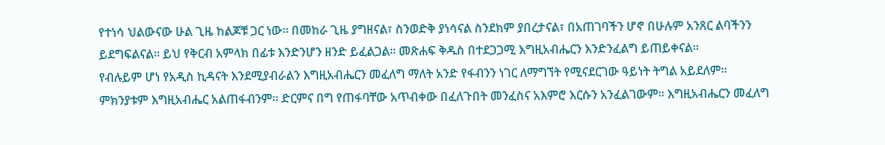የተነሳ ህልውናው ሁል ጊዜ ከልጆቹ ጋር ነው፡፡ በመከራ ጊዜ ያግዘናል፣ ስንወድቅ ያነሳናል ስንደክም ያበረታናል፣ በአጠገባችን ሆኖ በሁሉም አንጸር ልባችንን ይደግፍልናል፡፡ ይህ የቅርብ አምላክ በፊቱ እንድንሆን ዘንድ ይፈልጋል፡፡ መጽሐፍ ቅዱስ በተደጋጋሚ እግዚአብሔርን እንድንፈልግ ይጠይቀናል፡፡
የብሉይም ሆነ የአዲስ ኪዳናት እንደሚያብራልን እግዚአብሔርን መፈለግ ማለት አንድ የፋብንን ነገር ለማግኘት የሚናደርገው ዓይነት ትግል አይደለም፡፡ ምክንያቱም እግዚአብሔር አልጠፋብንም፡፡ ድርምና በግ የጠፋባቸው አጥብቀው በፈለጉበት መንፈስና አእምሮ እርሱን አንፈልገውም፡፡ እግዚአብሔርን መፈለግ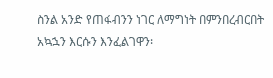ስንል አንድ የጠፋብንን ነገር ለማግነት በምንበረብርበት አኳኋን እርሱን እንፈልገዋን፡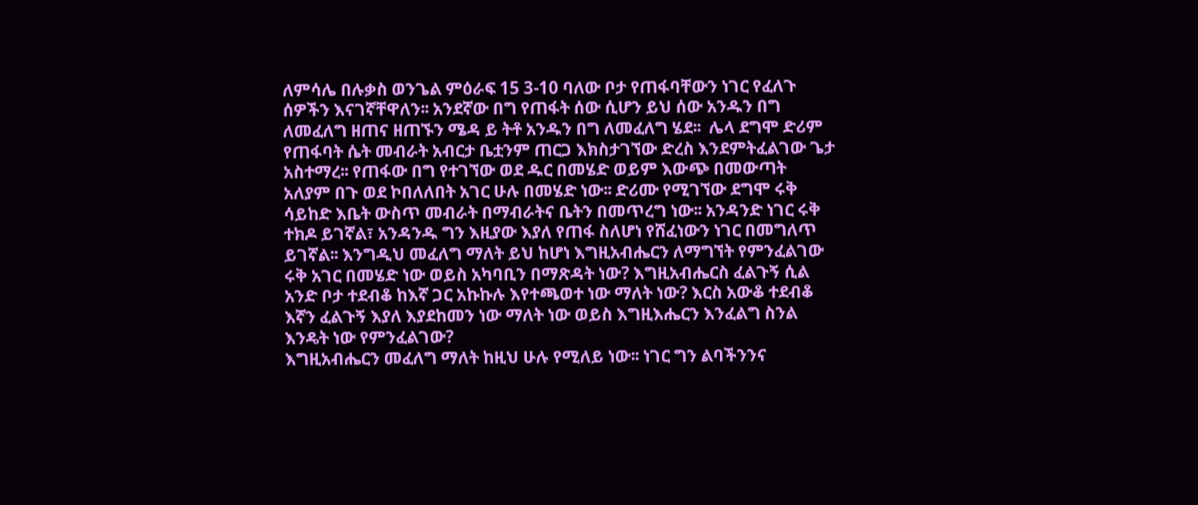ለምሳሌ በሉቃስ ወንጌል ምዕራፍ 15 3-10 ባለው ቦታ የጠፋባቸውን ነገር የፈለጉ ሰዎችን እናገኛቸዋለን፡፡ አንደኛው በግ የጠፋት ሰው ሲሆን ይህ ሰው አንዱን በግ ለመፈለግ ዘጠና ዘጠኙን ሜዳ ይ ትቶ አንዱን በግ ለመፈለግ ሄደ፡፡  ሌላ ደግሞ ድሪም የጠፋባት ሴት መብራት አብርታ ቤቷንም ጠርጋ እክስታገኘው ድረስ እንደምትፈልገው ጌታ አስተማረ፡፡ የጠፋው በግ የተገኘው ወደ ዱር በመሄድ ወይም እውጭ በመውጣት አለያም በጉ ወደ ኮበለለበት አገር ሁሉ በመሄድ ነው፡፡ ድሪሙ የሚገኘው ደግሞ ሩቅ ሳይከድ እቤት ውስጥ መብራት በማብራትና ቤትን በመጥረግ ነው፡፡ አንዳንድ ነገር ሩቅ ተክዶ ይገኛል፣ አንዳንዱ ግን እዚያው እያለ የጠፋ ስለሆነ የሸፈነውን ነገር በመግለጥ ይገኛል፡፡ እንግዲህ መፈለግ ማለት ይህ ከሆነ እግዚአብሔርን ለማግኘት የምንፈልገው ሩቅ አገር በመሄድ ነው ወይስ አካባቢን በማጽዳት ነው? እግዚአብሔርስ ፈልጉኝ ሲል አንድ ቦታ ተደብቆ ከእኛ ጋር አኩኩሉ እየተጫወተ ነው ማለት ነው? እርስ አውቆ ተደብቆ እኛን ፈልጉኝ እያለ እያደከመን ነው ማለት ነው ወይስ እግዚእሔርን እንፈልግ ስንል እንዴት ነው የምንፈልገው?
እግዚአብሔርን መፈለግ ማለት ከዚህ ሁሉ የሚለይ ነው፡፡ ነገር ግን ልባችንንና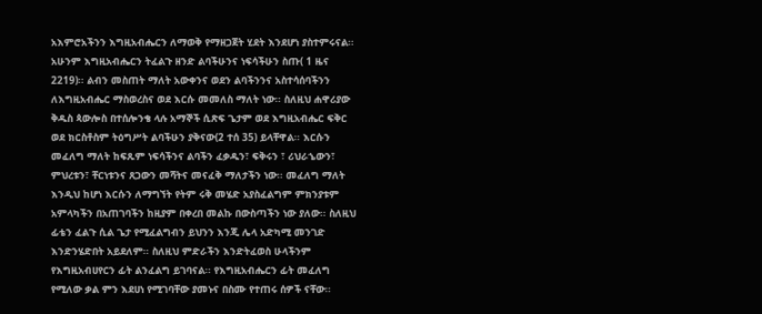አእምሮአችንን እግዚአብሔርን ለማወቅ የማዘጋጀት ሂደት እንደሆነ ያስተምሩናል፡፡ አሁንም እግዚአብሔርን ትፈልጉ ዘንድ ልባችሁንና ነፍሳችሁን ስጡ( 1 ዜና 2219)፡፡ ልብን መስጠት ማለት አውቀንና ወደን ልባችንንና አስተሳሰባችንን ለእግዚአብሔር ማስወረስና ወደ እርሱ መመለስ ማለት ነው፡፡ ስለዚህ ሐዋሪያው ቅዱስ ጳውሎስ በተሰሎንቄ ላሉ አማኞች ሲጽፍ ጌታም ወደ እግዚአብሔር ፍቅር ወደ ክርስቶስም ትዕግሥት ልባችሁን ያቅናው(2 ተሰ 35) ይላቸዋል፡፡ እርሱን መፈለግ ማለት ከፍጹም ነፍሳችንና ልባችን ፈቃዱን፣ ፍቅሩን ፣ ሪህራኄውን፣ ምህረቱን፣ ቸርነቱንና ጸጋውን መሻትና መናፈቅ ማለታችን ነው፡፡ መፈለግ ማለት እንዲህ ከሆነ እርሱን ለማግኘት የትም ሩቅ መሄድ አያስፈልግም ምክንያቱም አምላካችን በአጠገባችን ከዚያም በቀረበ መልኩ በውስጣችን ነው ያለው፡፡ ስለዚህ ፊቴን ፈልጉ ሲል ጌታ የሚፈልግብን ይህንን እንጂ ሌላ አድካሚ መንገድ እንድንሄድበት አይደለም፡፡ ስለዚህ ምድራችን እንድትፈወስ ሁላችንም የእግዚአብሀየርን ፊት ልንፈልግ ይገባናል፡፡ የእግዚአብሔርን ፊት መፈለግ የሚለው ቃል ምን እደሀነ የሚገባቸው ያመኑና በስሙ የተጠሩ ሰዎች ናቸው፡፡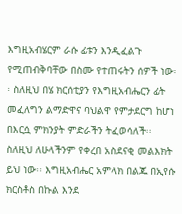እግዚአብሄርም ራሱ ፊቱን እንዲፈልጉ የሚጠብቅባቸው በስሙ የተጠሩትን ሰዎች ነው፡፡ ስለዚህ በሄ ክርሰቲያን የእግዚአብሔርን ፊት መፈለግን ልማድዋና ባህልዋ የምታደርግ ከሆነ በእርሷ ምክንያት ምድራችን ትፈወሳለች፡፡ ስለዚህ ለሁላችንም የቀረበ አስደናቂ መልእክት ይህ ነው፡፡ እግዚአብሔር አምላክ በልጁ በኢየሱ ክርስቶስ በኩል እንደ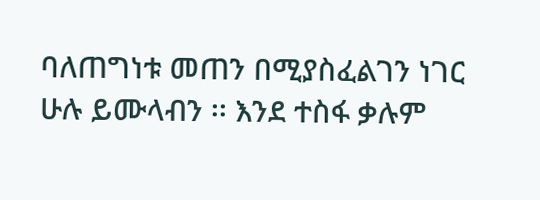ባለጠግነቱ መጠን በሚያስፈልገን ነገር ሁሉ ይሙላብን ፡፡ እንደ ተስፋ ቃሉም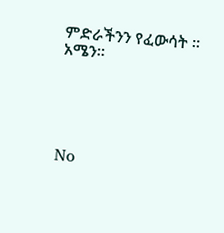ምድራችንን የፈውሳት ፡፡ አሜን፡፡





No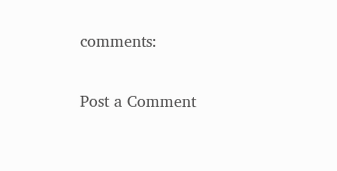comments:

Post a Comment